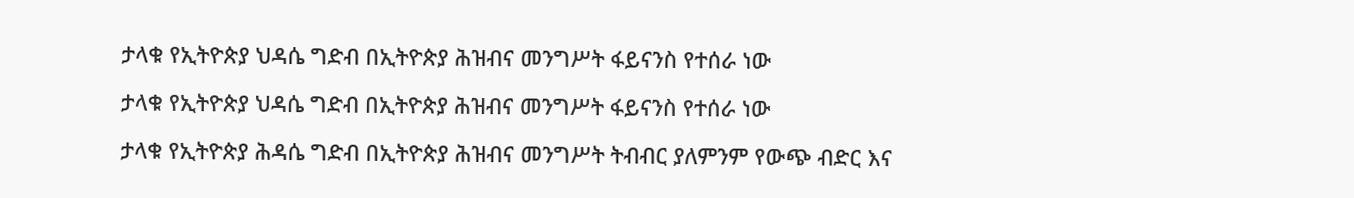ታላቁ የኢትዮጵያ ህዳሴ ግድብ በኢትዮጵያ ሕዝብና መንግሥት ፋይናንስ የተሰራ ነው

ታላቁ የኢትዮጵያ ህዳሴ ግድብ በኢትዮጵያ ሕዝብና መንግሥት ፋይናንስ የተሰራ ነው

ታላቁ የኢትዮጵያ ሕዳሴ ግድብ በኢትዮጵያ ሕዝብና መንግሥት ትብብር ያለምንም የውጭ ብድር እና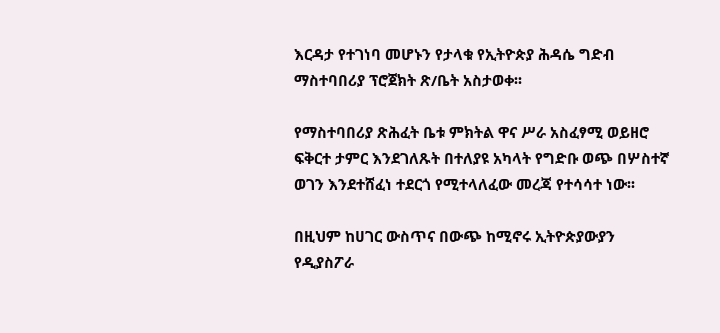እርዳታ የተገነባ መሆኑን የታላቁ የኢትዮጵያ ሕዳሴ ግድብ ማስተባበሪያ ፕሮጀክት ጽ/ቤት አስታወቀ፡፡

የማስተባበሪያ ጽሕፈት ቤቱ ምክትል ዋና ሥራ አስፈፃሚ ወይዘሮ ፍቅርተ ታምር እንደገለጹት በተለያዩ አካላት የግድቡ ወጭ በሦስተኛ ወገን እንደተሸፈነ ተደርጎ የሚተላለፈው መረጃ የተሳሳተ ነው፡፡

በዚህም ከሀገር ውስጥና በውጭ ከሚኖሩ ኢትዮጵያውያን የዲያስፖራ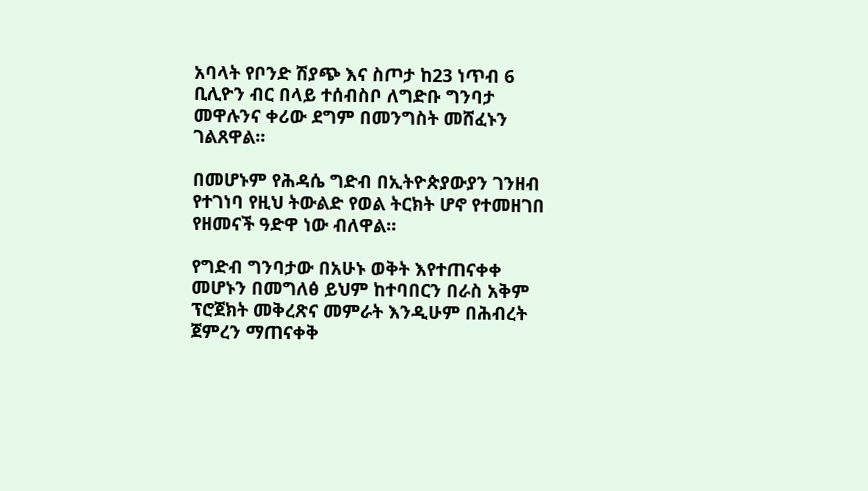አባላት የቦንድ ሽያጭ እና ስጦታ ከ23 ነጥብ 6 ቢሊዮን ብር በላይ ተሰብስቦ ለግድቡ ግንባታ መዋሉንና ቀሪው ደግም በመንግስት መሸፈኑን ገልጸዋል፡፡

በመሆኑም የሕዳሴ ግድብ በኢትዮጵያውያን ገንዘብ የተገነባ የዚህ ትውልድ የወል ትርክት ሆኖ የተመዘገበ የዘመናች ዓድዋ ነው ብለዋል።

የግድብ ግንባታው በአሁኑ ወቅት እየተጠናቀቀ መሆኑን በመግለፅ ይህም ከተባበርን በራስ አቅም ፕሮጀክት መቅረጽና መምራት እንዲሁም በሕብረት ጀምረን ማጠናቀቅ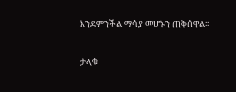እንደምንችል ማሳያ መሆኑን ጠቅሰዋል፡፡

ታላቁ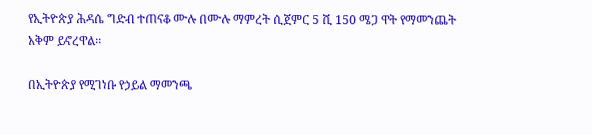የኢትዮጵያ ሕዳሴ ግድብ ተጠናቆ ሙሉ በሙሉ ማምረት ሲጀምር 5 ሺ 150 ሜጋ ዋት የማመንጨት አቅም ይኖረዋል፡፡

በኢትዮጵያ የሚገነቡ የኃይል ማመንጫ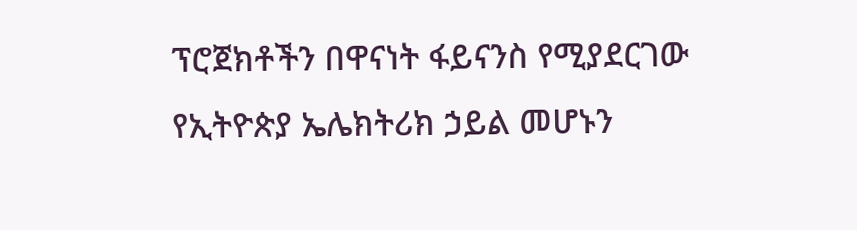ፕሮጀክቶችን በዋናነት ፋይናንስ የሚያደርገው የኢትዮጵያ ኤሌክትሪክ ኃይል መሆኑን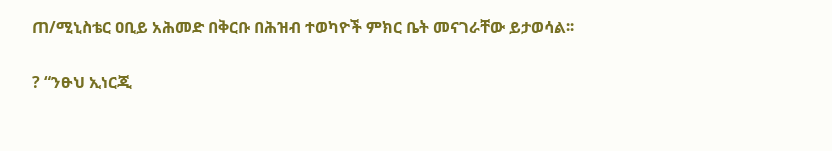ጠ/ሚኒስቴር ዐቢይ አሕመድ በቅርቡ በሕዝብ ተወካዮች ምክር ቤት መናገራቸው ይታወሳል፡፡

? “ንፁህ ኢነርጂ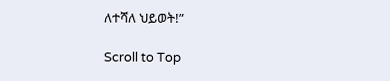ለተሻለ ህይወት!”

Scroll to Top